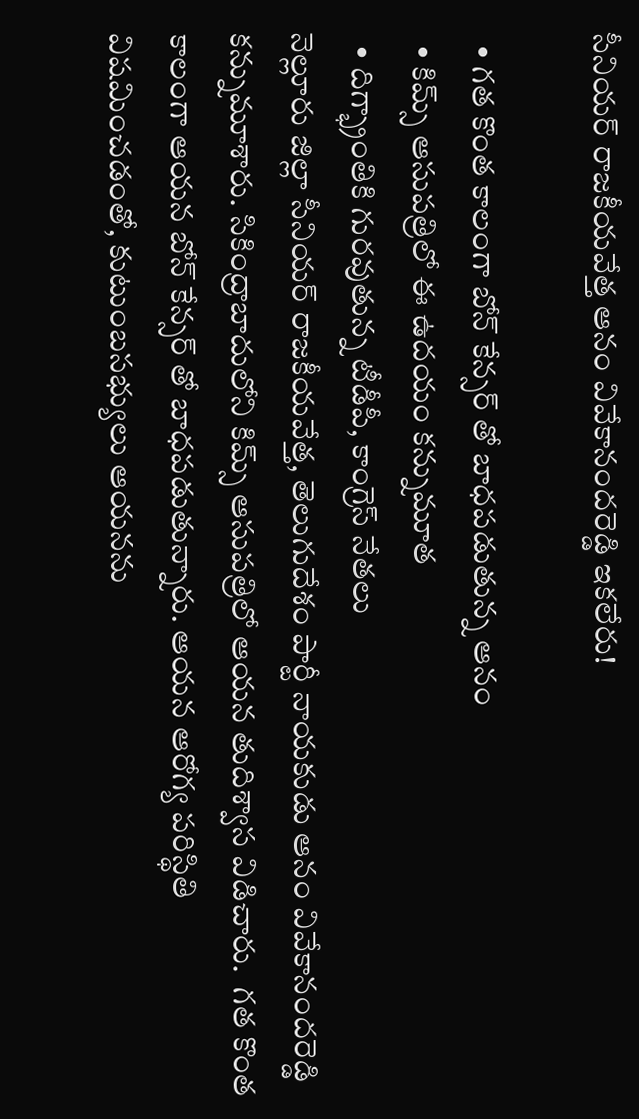సీనియర్ రాజకీయవేత్త ఆనం వివేకానందరెడ్డి ఇకలేరు!

  • గత కొంత కాలంగా బోన్ కేన్సర్ తో బాధపడుతున్న ఆనం
  • కిమ్స్ ఆసుపత్రిలో ఈ ఉదయం కన్నుమూత
  • దిగ్భ్రాంతికి గురవుతున్న టీడీపీ, కాంగ్రెస్ నేతలు
నెల్లూరు జిల్లా సీనియర్ రాజకీయవేత్త, తెలుగుదేశం పార్టీ నాయకుడు ఆనం వివేకానందరెడ్డి కన్నుమూశారు. సికింద్రాబాదులోని కిమ్స్ ఆసుపత్రిలో ఆయన తుదిశ్వాస విడిచారు.  గత కొంత కాలంగా ఆయన బోన్ కేన్సర్ తో బాధపడుతున్నారు. ఆయన ఆరోగ్య పరిస్థితి విషమించడంతో, కుటుంబసభ్యులు ఆయనను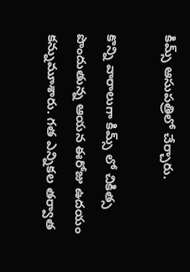కిమ్స్ ఆసుపత్రిలో చేర్చారు.

కొన్ని వారాలుగా కిమ్స్ లో చికిత్స పొందుతున్న ఆయన ఈరోజు ఉదయం కన్నుమూశారు. గత ఎన్నికల తర్వాత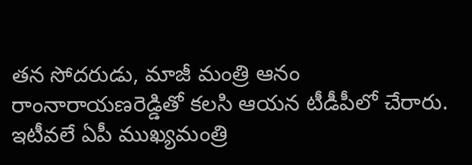తన సోదరుడు, మాజీ మంత్రి ఆనం రాంనారాయణరెడ్డితో కలసి ఆయన టీడీపీలో చేరారు. ఇటీవలే ఏపీ ముఖ్యమంత్రి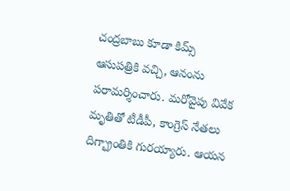చంద్రబాబు కూడా కిమ్స్ ఆసుపత్రికి వచ్చి, ఆనంను పరామర్శించారు. మరోవైపు వివేక మృతితో టీడీపీ, కాంగ్రెస్ నేతలు దిగ్భ్రాంతికి గురయ్యారు. ఆయన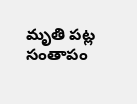మృతి పట్ల సంతాపం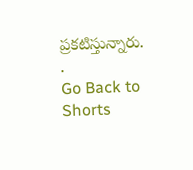ప్రకటిస్తున్నారు.
.
Go Back to Shorts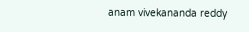anam vivekananda reddy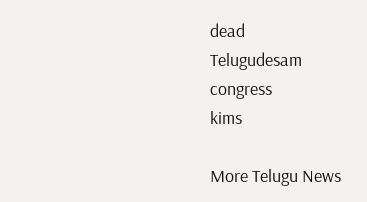dead
Telugudesam
congress
kims

More Telugu News